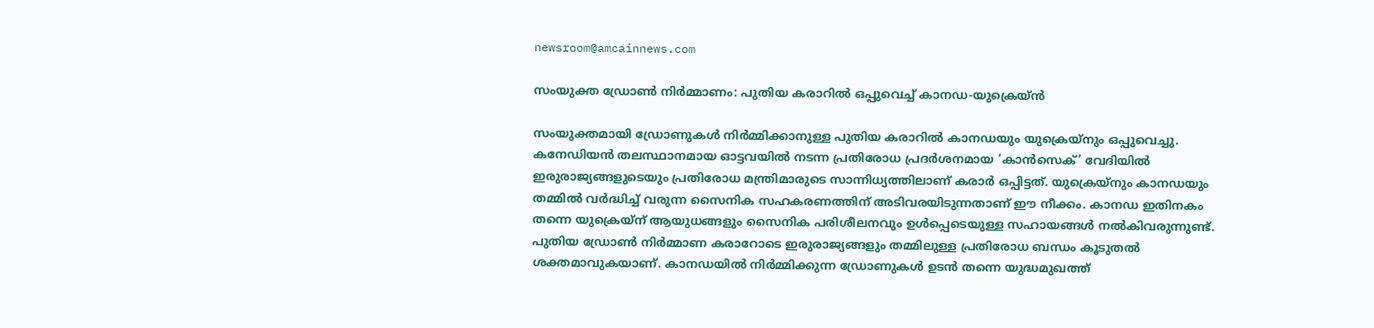newsroom@amcainnews.com

സംയുക്ത ഡ്രോൺ നിർമ്മാണം: പുതിയ കരാറിൽ ഒപ്പുവെച്ച് കാനഡ-യുക്രെയ്ൻ

സംയുക്തമായി ഡ്രോണുകൾ നിർമ്മിക്കാനുള്ള പുതിയ കരാറിൽ കാനഡയും യുക്രെയ്നും ഒപ്പുവെച്ചു. കനേഡിയൻ തലസ്ഥാനമായ ഓട്ടവയിൽ നടന്ന പ്രതിരോധ പ്രദർശനമായ ‘കാൻസെക്’ വേദിയിൽ ഇരുരാജ്യങ്ങളുടെയും പ്രതിരോധ മന്ത്രിമാരുടെ സാന്നിധ്യത്തിലാണ് കരാർ ഒപ്പിട്ടത്. യുക്രെയ്നും കാനഡയും തമ്മിൽ വർദ്ധിച്ച് വരുന്ന സൈനിക സഹകരണത്തിന് അടിവരയിടുന്നതാണ് ഈ നീക്കം. കാനഡ ഇതിനകം തന്നെ യുക്രെയ്ന് ആയുധങ്ങളും സൈനിക പരിശീലനവും ഉൾപ്പെടെയുള്ള സഹായങ്ങൾ നൽകിവരുന്നുണ്ട്. പുതിയ ഡ്രോൺ നിർമ്മാണ കരാറോടെ ഇരുരാജ്യങ്ങളും തമ്മിലുള്ള പ്രതിരോധ ബന്ധം കൂടുതൽ ശക്തമാവുകയാണ്. കാനഡയിൽ നിർമ്മിക്കുന്ന ഡ്രോണുകൾ ഉടൻ തന്നെ യുദ്ധമുഖത്ത്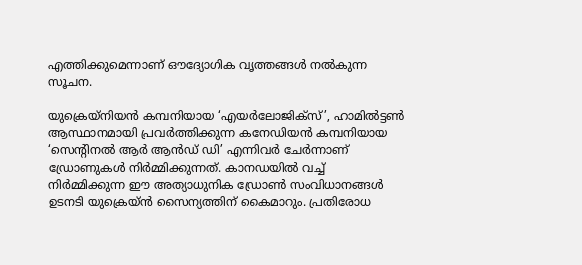എത്തിക്കുമെന്നാണ് ഔദ്യോഗിക വൃത്തങ്ങൾ നൽകുന്ന സൂചന.

യുക്രെയ്നിയൻ കമ്പനിയായ ‘എയർലോജിക്സ്’, ഹാമിൽട്ടൺ ആസ്ഥാനമായി പ്രവർത്തിക്കുന്ന കനേഡിയൻ കമ്പനിയായ ‘സെൻ്റിനൽ ആർ ആൻഡ് ഡി’ എന്നിവർ ചേർന്നാണ് ഡ്രോണുകൾ നിർമ്മിക്കുന്നത്. കാനഡയിൽ വച്ച് നിർമ്മിക്കുന്ന ഈ അത്യാധുനിക ഡ്രോൺ സംവിധാനങ്ങൾ ഉടനടി യുക്രെയ്ൻ സൈന്യത്തിന് കൈമാറും. പ്രതിരോധ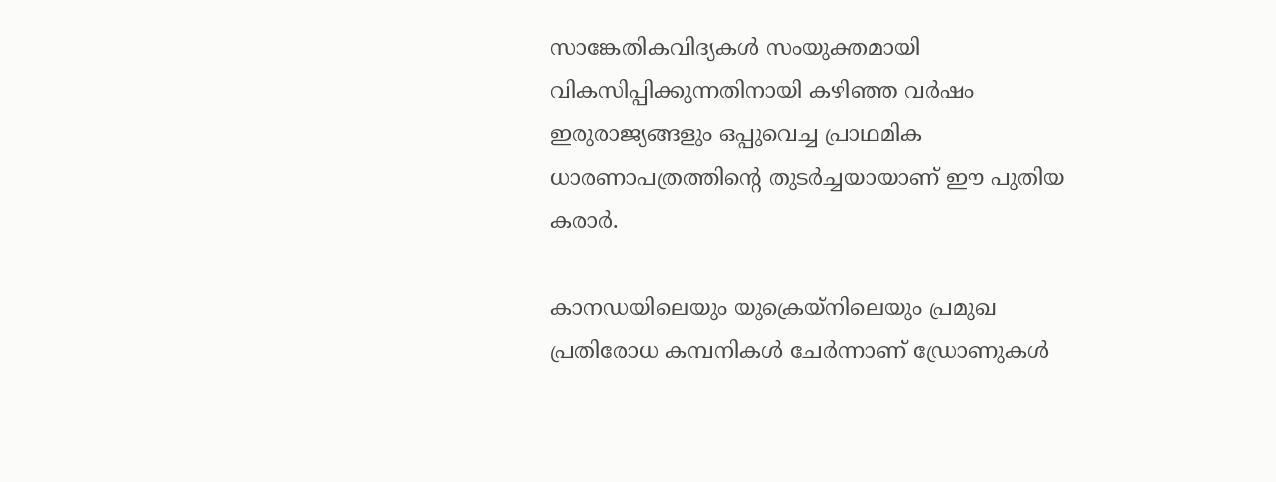സാങ്കേതികവിദ്യകൾ സംയുക്തമായി വികസിപ്പിക്കുന്നതിനായി കഴിഞ്ഞ വർഷം ഇരുരാജ്യങ്ങളും ഒപ്പുവെച്ച പ്രാഥമിക ധാരണാപത്രത്തിൻ്റെ തുടർച്ചയായാണ് ഈ പുതിയ കരാർ.

കാനഡയിലെയും യുക്രെയ്നിലെയും പ്രമുഖ പ്രതിരോധ കമ്പനികൾ ചേർന്നാണ് ഡ്രോണുകൾ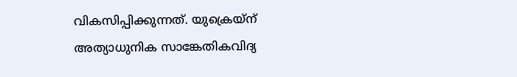വികസിപ്പിക്കുന്നത്. യുക്രെയ്ന് അത്യാധുനിക സാങ്കേതികവിദ്യ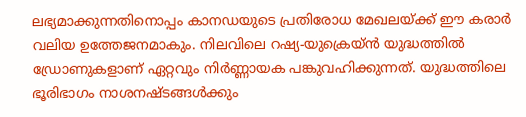ലഭ്യമാക്കുന്നതിനൊപ്പം കാനഡയുടെ പ്രതിരോധ മേഖലയ്ക്ക് ഈ കരാർ വലിയ ഉത്തേജനമാകും. നിലവിലെ റഷ്യ-യുക്രെയ്ൻ യുദ്ധത്തിൽ ഡ്രോണുകളാണ് ഏറ്റവും നിർണ്ണായക പങ്കുവഹിക്കുന്നത്. യുദ്ധത്തിലെ ഭൂരിഭാഗം നാശനഷ്ടങ്ങൾക്കും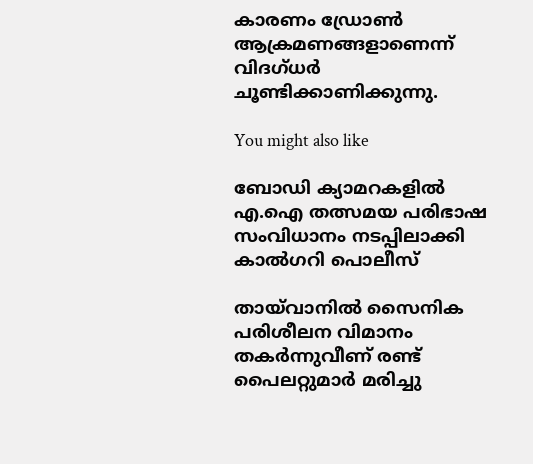കാരണം ഡ്രോൺ ആക്രമണങ്ങളാണെന്ന് വിദഗ്ധർ ചൂണ്ടിക്കാണിക്കുന്നു.

You might also like

ബോഡി ക്യാമറകളിൽ എ.ഐ തത്സമയ പരിഭാഷ സംവിധാനം നടപ്പിലാക്കി കാൽഗറി പൊലീസ്

തായ്‌വാനിൽ സൈനിക പരിശീലന വിമാനം തകര്‍ന്നുവീണ് രണ്ട് പൈലറ്റുമാര്‍ മരിച്ചു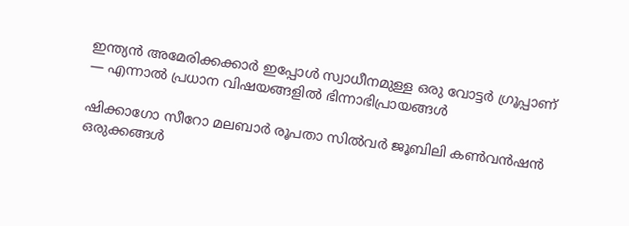ഇന്ത്യൻ അമേരിക്കക്കാർ ഇപ്പോൾ സ്വാധീനമുള്ള ഒരു വോട്ടർ ഗ്രൂപ്പാണ് — എന്നാൽ പ്രധാന വിഷയങ്ങളിൽ ഭിന്നാഭിപ്രായങ്ങൾ

ഷിക്കാഗോ സീറോ മലബാര്‍ രൂപതാ സില്‍വര്‍ ജൂബിലി കണ്‍വന്‍ഷന്‍ ഒരുക്കങ്ങള്‍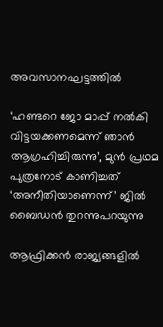അവസാനഘട്ടത്തില്‍

‘ഹണ്ടറെ ജോ മാപ്പ് നൽകി വിട്ടയക്കണമെന്ന് ഞാൻ ആഗ്രഹിച്ചിരുന്നു’, മുൻ പ്രഥമ പുത്രനോട് കാണിച്ചത് ‘അനീതിയാണെന്ന്’ ജിൽ ബൈഡൻ തുറന്നുപറയുന്നു

ആഫ്രിക്കന്‍ രാജ്യങ്ങളില്‍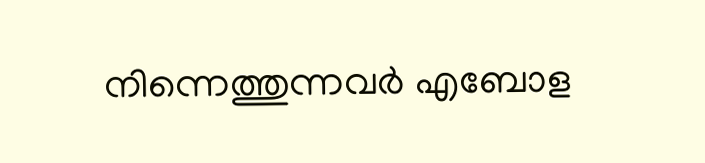നിന്നെത്തുന്നവർ എബോള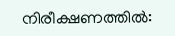നിരീക്ഷണത്തില്‍: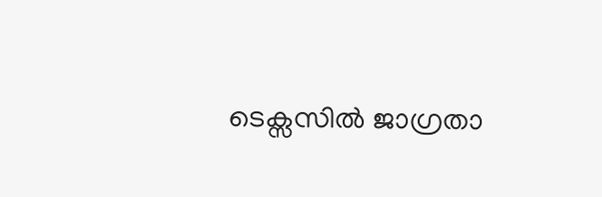ടെക്സസിൽ ജാഗ്രതാ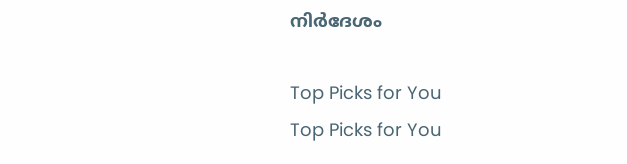നിര്‍ദേശം

Top Picks for You
Top Picks for You